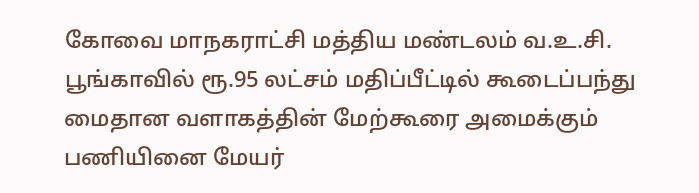கோவை மாநகராட்சி மத்திய மண்டலம் வ.உ.சி. பூங்காவில் ரூ.95 லட்சம் மதிப்பீட்டில் கூடைப்பந்து மைதான வளாகத்தின் மேற்கூரை அமைக்கும் பணியினை மேயர்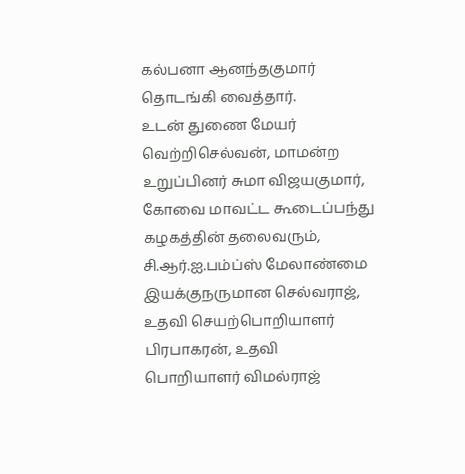கல்பனா ஆனந்தகுமார் தொடங்கி வைத்தார்.
உடன் துணை மேயர் வெற்றிசெல்வன், மாமன்ற உறுப்பினர் சுமா விஜயகுமார், கோவை மாவட்ட கூடைப்பந்து கழகத்தின் தலைவரும், சி.ஆர்.ஐ.பம்ப்ஸ் மேலாண்மை இயக்குநருமான செல்வராஜ், உதவி செயற்பொறியாளர் பிரபாகரன், உதவி பொறியாளர் விமல்ராஜ்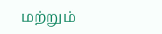மற்றும்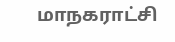மாநகராட்சி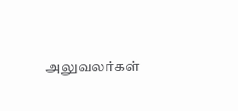அலுவலர்கள்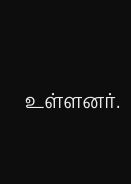உள்ளனர்.